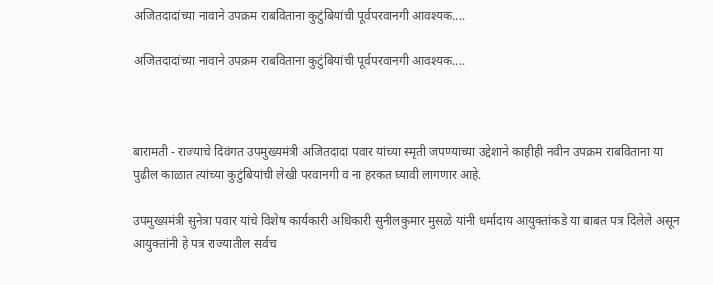अजितदादांच्या नावाने उपक्रम राबविताना कुटुंबियांची पूर्वपरवानगी आवश्यक....

अजितदादांच्या नावाने उपक्रम राबविताना कुटुंबियांची पूर्वपरवानगी आवश्यक....



बारामती - राज्याचे दिवंगत उपमुख्यमंत्री अजितदादा पवार यांच्या स्मृती जपण्याच्या उद्देशाने काहीही नवीन उपक्रम राबविताना या पुढील काळात त्यांच्या कुटुंबियांची लेखी परवानगी व ना हरकत घ्यावी लागणार आहे.

उपमुख्य़मंत्री सुनेत्रा पवार यांचे विशेष कार्यकारी अधिकारी सुनीलकुमार मुसळे यांनी धर्मादाय आयुक्तांकडे या बाबत पत्र दिलेले असून आयुक्तांनी हे पत्र राज्यातील सर्वच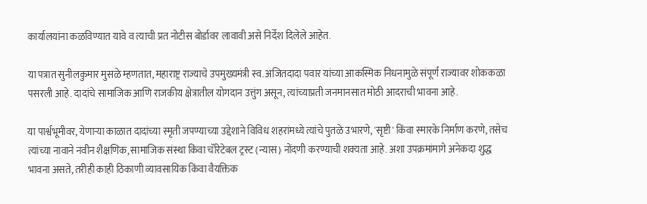कार्यालयांना कळविण्यात यावे व त्याची प्रत नोटीस बोर्डावर लावावी असे निर्देश दिलेले आहेत.

या पत्रात सुनीलकुमार मुसळे म्हणतात, महाराष्ट्र राज्याचे उपमुख्यमंत्री स्व. अजितदादा पवार यांच्या आकस्मिक निधनामुळे संपूर्ण राज्यावर शोककळा पसरली आहे. दादांचे सामाजिक आणि राजकीय क्षेत्रातील योगदान उत्तुंग असून, त्यांच्याप्रती जनमानसात मोठी आदराची भावना आहे.

या पार्श्वभूमीवर, येणाऱ्या काळात दादांच्या स्मृती जपण्याच्या उद्देशाने विविध शहरांमध्ये त्यांचे पुतळे उभारणे, 'सृष्टी' किंवा स्मारके निर्माण करणे, तसेच त्यांच्या नावाने नवीन शैक्षणिक, सामाजिक संस्था किंवा चॅरिटेबल ट्रस्ट (न्यास) नोंदणी करण्याची शक्यता आहे. अशा उपक्रमांमागे अनेकदा शुद्ध भावना असते, तरीही काही ठिकाणी व्यावसायिक किंवा वैयक्तिक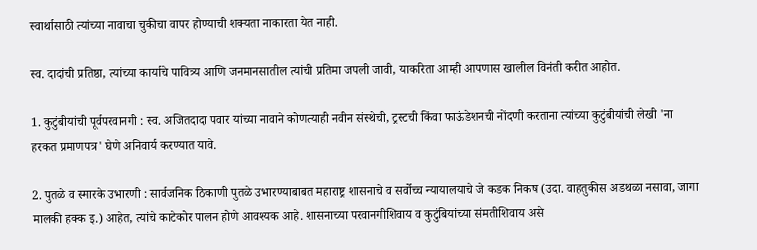स्वार्थासाठी त्यांच्या नावाचा चुकीचा वापर होण्याची शक्यता नाकारता येत नाही.

स्व. दादांची प्रतिष्ठा, त्यांच्या कार्याचे पावित्र्य आणि जनमानसातील त्यांची प्रतिमा जपली जावी, याकरिता आम्ही आपणास खालील विनंती करीत आहोत.

1. कुटुंबीयांची पूर्वपरवानगी : स्व. अजितदादा पवार यांच्या नावाने कोणत्याही नवीन संस्थेची, ट्रस्टची किंवा फाऊंडेशनची नोंदणी करताना त्यांच्या कुटुंबीयांची लेखी 'ना हरकत प्रमाणपत्र' घेणे अनिवार्य करण्यात यावे.

2. पुतळे व स्मारके उभारणी : सार्वजनिक ठिकाणी पुतळे उभारण्याबाबत महाराष्ट्र शासनाचे व सर्वोच्च न्यायालयाचे जे कडक निकष (उदा. वाहतुकीस अडथळा नसावा, जागा मालकी हक्क इ.) आहेत, त्यांचे काटेकोर पालन होणे आवश्यक आहे. शासनाच्या परवानगीशिवाय व कुटुंबियांच्या संमतीशिवाय असे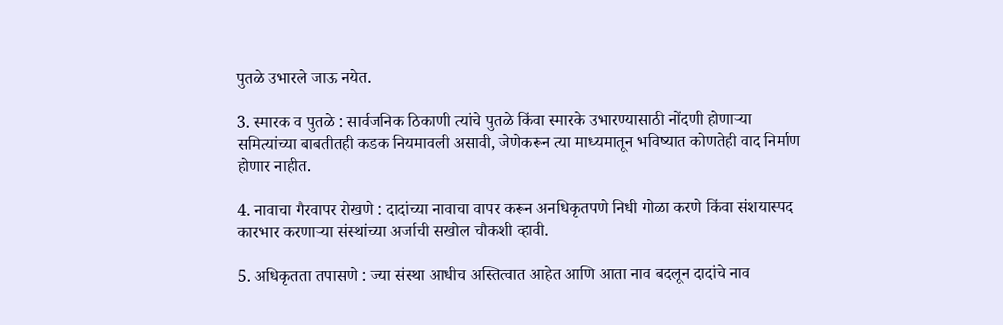पुतळे उभारले जाऊ नयेत.

3. स्मारक व पुतळे : सार्वजनिक ठिकाणी त्यांचे पुतळे किंवा स्मारके उभारण्यासाठी नोंदणी होणाऱ्या समित्यांच्या बाबतीतही कडक नियमावली असावी, जेणेकरून त्या माध्यमातून भविष्यात कोणतेही वाद निर्माण होणार नाहीत.

4. नावाचा गैरवापर रोखणे : दादांच्या नावाचा वापर करून अनधिकृतपणे निधी गोळा करणे किंवा संशयास्पद कारभार करणाऱ्या संस्थांच्या अर्जाची सखोल चौकशी व्हावी.

5. अधिकृतता तपासणे : ज्या संस्था आधीच अस्तित्वात आहेत आणि आता नाव बदलून दादांचे नाव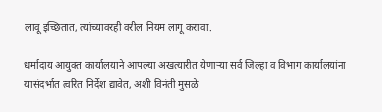लावू इच्छितात, त्यांच्यावरही वरील नियम लागू करावा.

धर्मादाय आयुक्त कार्यालयाने आपल्या अखत्यारीत येणाऱ्या सर्व जिल्हा व विभाग कार्यालयांना यासंदर्भात त्वरित निर्देश द्यावेत, अशी विनंती मुसळे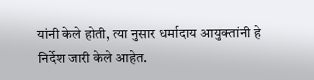यांनी केले होती, त्या नुसार धर्मादाय आयुक्तांनी हे निर्देश जारी केले आहेत.